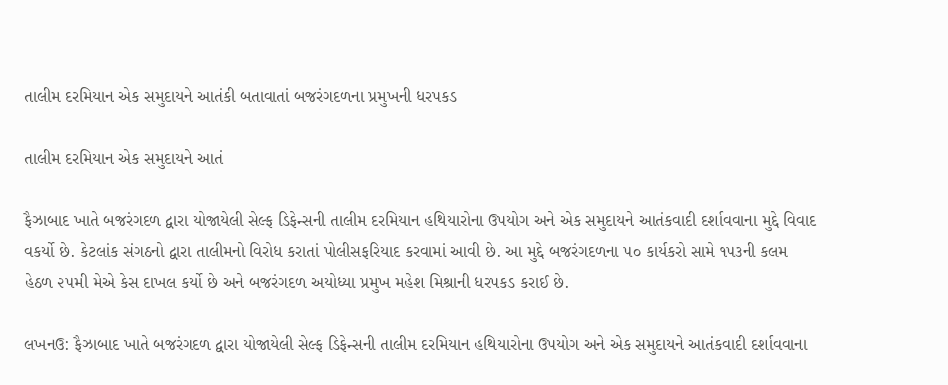તાલીમ દરમિયાન એક સમુદાયને આતંકી બતાવાતાં બજરંગદળના પ્રમુખની ધરપકડ

તાલીમ દરમિયાન એક સમુદાયને આતં

ફૈઝાબાદ ખાતે બજરંગદળ દ્વારા યોજાયેલી સેલ્ફ ડિફેન્સની તાલીમ દરમિયાન હથિયારોના ઉપયોગ અને એક સમુદાયને આતંકવાદી દર્શાવવાના મુદ્દે વિવાદ વકર્યો છે. કેટલાંક સંગઠનો દ્વારા તાલીમનો વિરોધ કરાતાં પોલીસફરિયાદ કરવામાં આવી છે. આ મુદ્દે બજરંગદળના ૫૦ કાર્યકરો સામે ૧૫૩ની કલમ હેઠળ ૨૫મી મેએ કેસ દાખલ કર્યો છે અને બજરંગદળ અયોધ્યા પ્રમુખ મહેશ મિશ્રાની ધરપકડ કરાઈ છે.

લખનઉ: ફૈઝાબાદ ખાતે બજરંગદળ દ્વારા યોજાયેલી સેલ્ફ ડિફેન્સની તાલીમ દરમિયાન હથિયારોના ઉપયોગ અને એક સમુદાયને આતંકવાદી દર્શાવવાના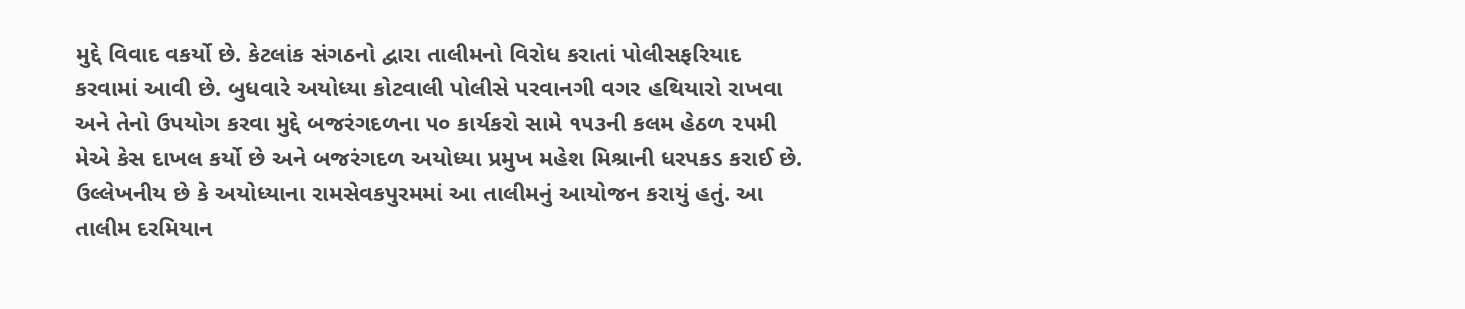મુદ્દે વિવાદ વકર્યો છે. કેટલાંક સંગઠનો દ્વારા તાલીમનો વિરોધ કરાતાં પોલીસફરિયાદ કરવામાં આવી છે. બુધવારે અયોધ્યા કોટવાલી પોલીસે પરવાનગી વગર હથિયારો રાખવા અને તેનો ઉપયોગ કરવા મુદ્દે બજરંગદળના ૫૦ કાર્યકરો સામે ૧૫૩ની કલમ હેઠળ ૨૫મી મેએ કેસ દાખલ કર્યો છે અને બજરંગદળ અયોધ્યા પ્રમુખ મહેશ મિશ્રાની ધરપકડ કરાઈ છે. ઉલ્લેખનીય છે કે અયોધ્યાના રામસેવકપુરમમાં આ તાલીમનું આયોજન કરાયું હતું. આ તાલીમ દરમિયાન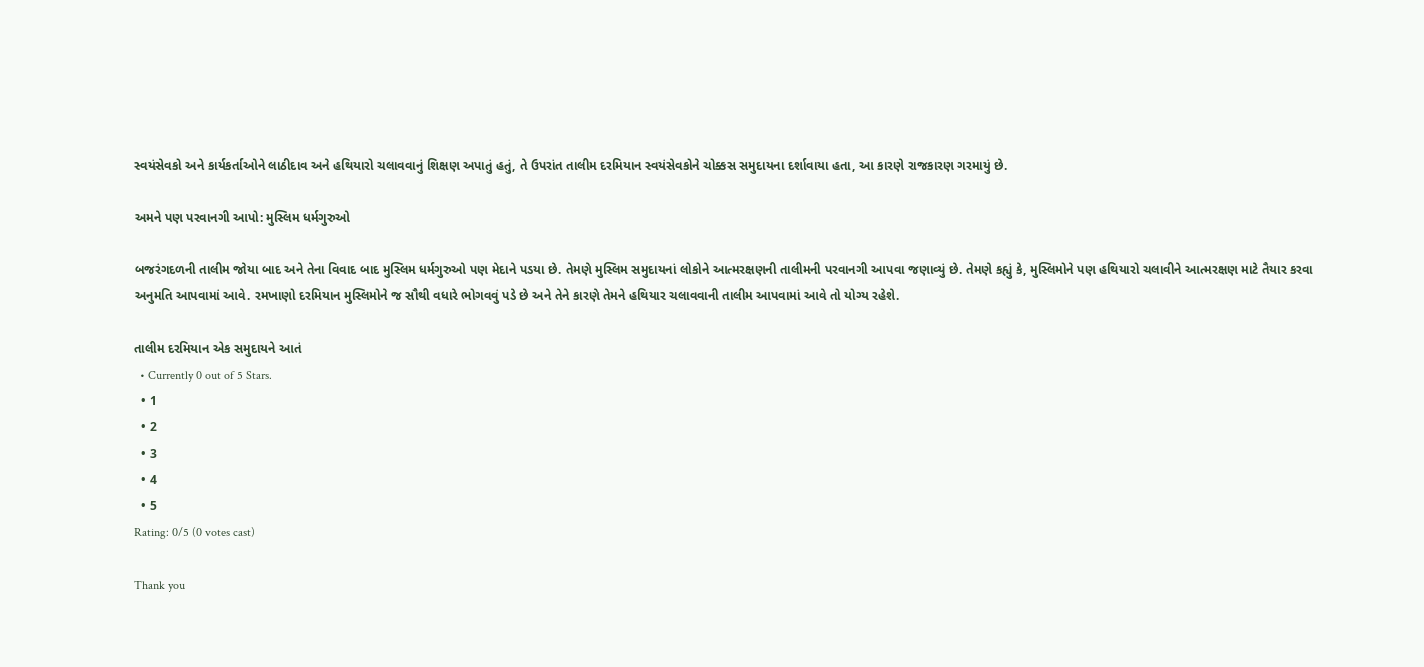સ્વયંસેવકો અને કાર્યકર્તાઓને લાઠીદાવ અને હથિયારો ચલાવવાનું શિક્ષણ અપાતું હતું, તે ઉપરાંત તાલીમ દરમિયાન સ્વયંસેવકોને ચોક્કસ સમુદાયના દર્શાવાયા હતા, આ કારણે રાજકારણ ગરમાયું છે.

અમને પણ પરવાનગી આપો: મુસ્લિમ ધર્મગુરુઓ

બજરંગદળની તાલીમ જોયા બાદ અને તેના વિવાદ બાદ મુસ્લિમ ધર્મગુરુઓ પણ મેદાને પડયા છે. તેમણે મુસ્લિમ સમુદાયનાં લોકોને આત્મરક્ષણની તાલીમની પરવાનગી આપવા જણાવ્યું છે. તેમણે કહ્યું કે, મુસ્લિમોને પણ હથિયારો ચલાવીને આત્મરક્ષણ માટે તૈયાર કરવા અનુમતિ આપવામાં આવે. રમખાણો દરમિયાન મુસ્લિમોને જ સૌથી વધારે ભોગવવું પડે છે અને તેને કારણે તેમને હથિયાર ચલાવવાની તાલીમ આપવામાં આવે તો યોગ્ય રહેશે.

તાલીમ દરમિયાન એક સમુદાયને આતં
  • Currently 0 out of 5 Stars.
  • 1
  • 2
  • 3
  • 4
  • 5
Rating: 0/5 (0 votes cast)

Thank you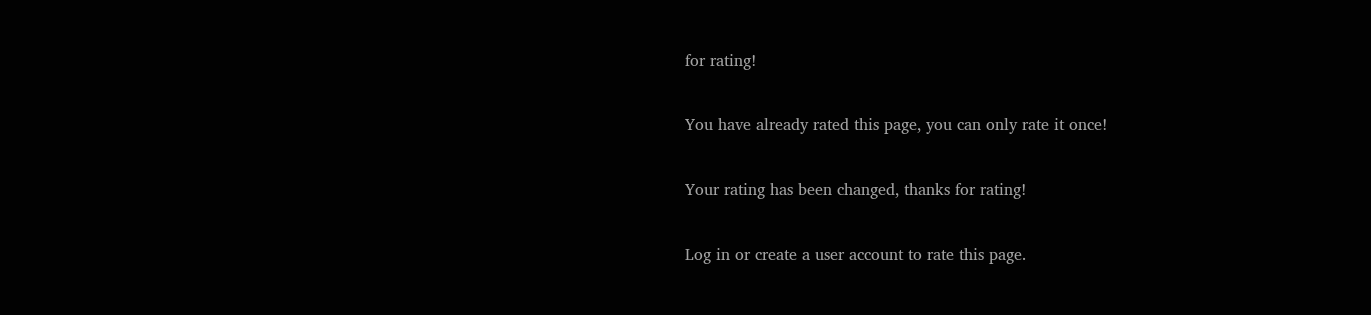for rating!

You have already rated this page, you can only rate it once!

Your rating has been changed, thanks for rating!

Log in or create a user account to rate this page.